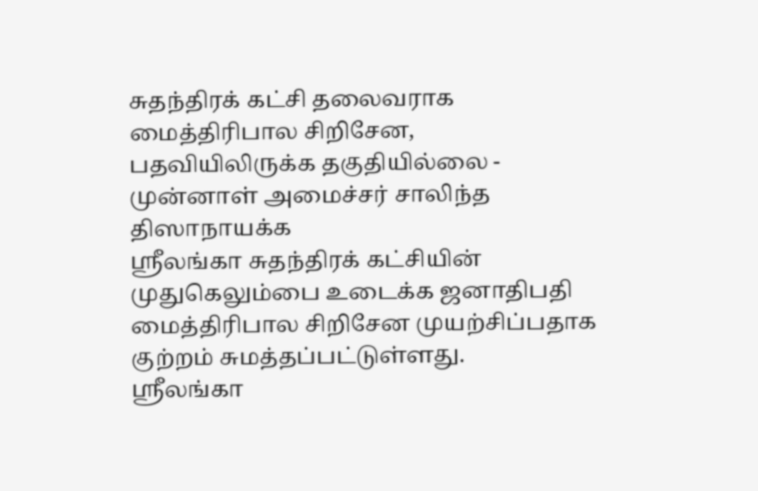சுதந்திரக் கட்சி தலைவராக மைத்திரிபால சிறிசேன, பதவியிலிருக்க தகுதியில்லை - முன்னாள் அமைச்சர் சாலிந்த திஸாநாயக்க
ஸ்ரீலங்கா சுதந்திரக் கட்சியின் முதுகெலும்பை உடைக்க ஜனாதிபதி மைத்திரிபால சிறிசேன முயற்சிப்பதாக குற்றம் சுமத்தப்பட்டுள்ளது.
ஸ்ரீலங்கா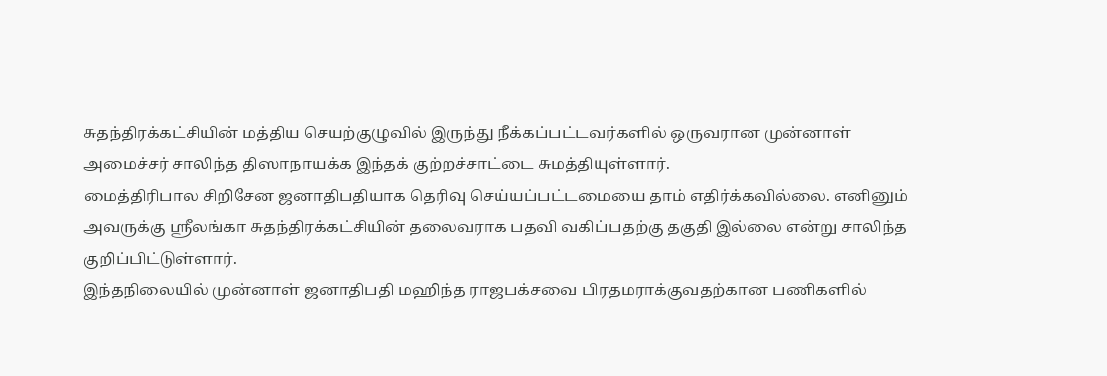சுதந்திரக்கட்சியின் மத்திய செயற்குழுவில் இருந்து நீக்கப்பட்டவர்களில் ஒருவரான முன்னாள் அமைச்சர் சாலிந்த திஸாநாயக்க இந்தக் குற்றச்சாட்டை சுமத்தியுள்ளார்.
மைத்திரிபால சிறிசேன ஜனாதிபதியாக தெரிவு செய்யப்பட்டமையை தாம் எதிர்க்கவில்லை. எனினும் அவருக்கு ஸ்ரீலங்கா சுதந்திரக்கட்சியின் தலைவராக பதவி வகிப்பதற்கு தகுதி இல்லை என்று சாலிந்த குறிப்பிட்டுள்ளார்.
இந்தநிலையில் முன்னாள் ஜனாதிபதி மஹிந்த ராஜபக்சவை பிரதமராக்குவதற்கான பணிகளில்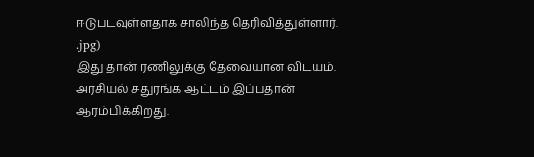ஈடுபடவுள்ளதாக சாலிந்த தெரிவித்துள்ளார்.
.jpg)
இது தான் ரணிலுக்கு தேவையான விடயம். அரசியல் சதுரங்க ஆட்டம் இப்பதான் ஆரம்பிக்கிறது.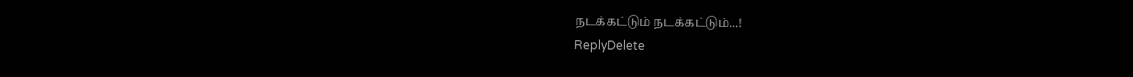நடக்கட்டும் நடக்கட்டும்...!
ReplyDelete